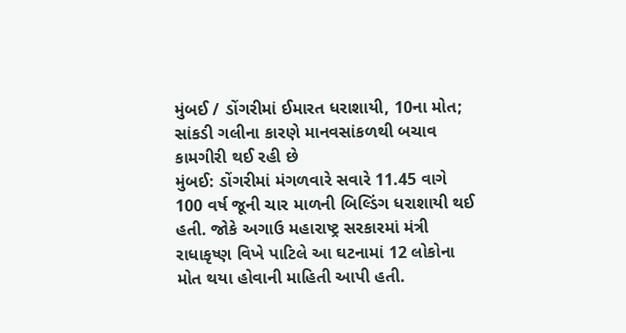મુંબઈ / ડોંગરીમાં ઈમારત ધરાશાયી, 10ના મોત; સાંકડી ગલીના કારણે માનવસાંકળથી બચાવ કામગીરી થઈ રહી છે
મુંબઈ: ડોંગરીમાં મંગળવારે સવારે 11.45 વાગે 100 વર્ષ જૂની ચાર માળની બિલ્ડિંગ ધરાશાયી થઈ હતી. જોકે અગાઉ મહારાષ્ટ્ર સરકારમાં મંત્રી રાધાકૃષ્ણ વિખે પાટિલે આ ઘટનામાં 12 લોકોના મોત થયા હોવાની માહિતી આપી હતી.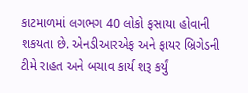કાટમાળમાં લગભગ 40 લોકો ફસાયા હોવાની શકયતા છે. એનડીઆરએફ અને ફાયર બ્રિગેડની ટીમે રાહત અને બચાવ કાર્ય શરૂ કર્યું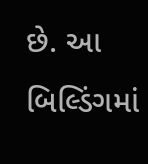છે. આ બિલ્ડિંગમાં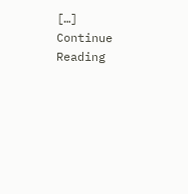[…]
Continue Reading